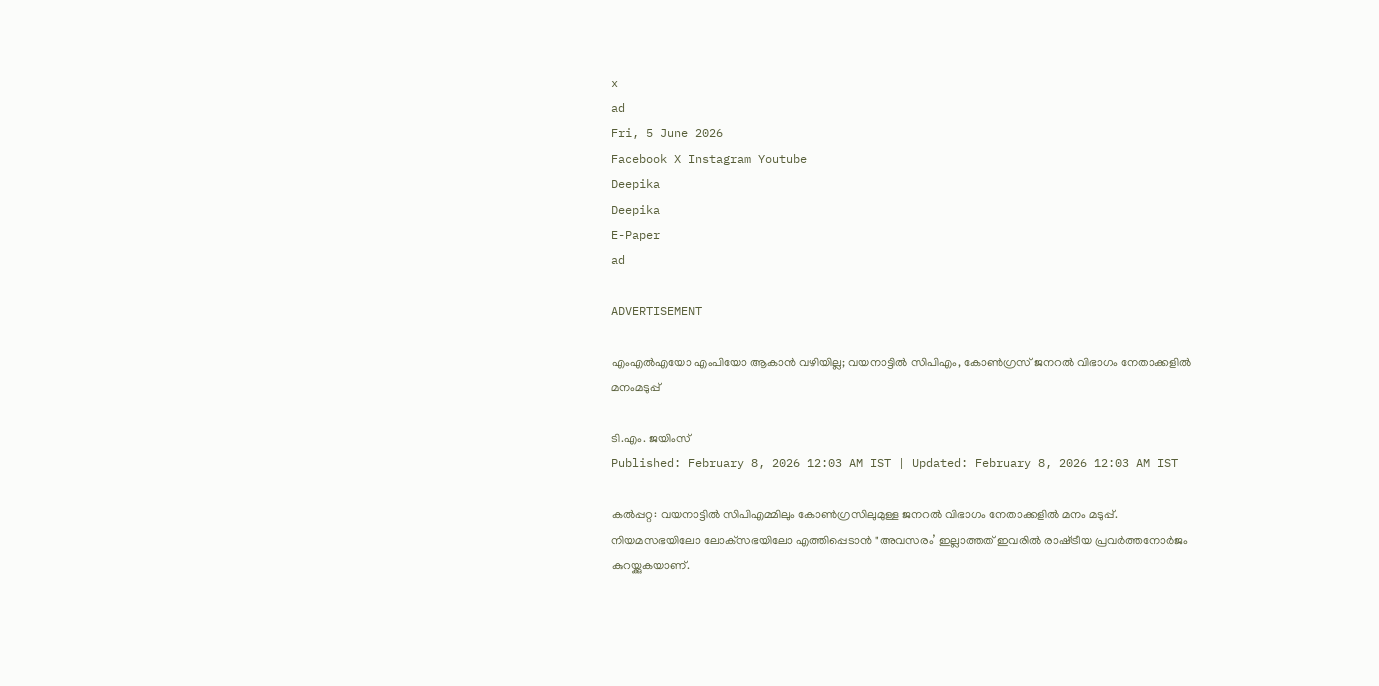x
ad
Fri, 5 June 2026
Facebook X Instagram Youtube
Deepika
Deepika
E-Paper
ad

ADVERTISEMENT

എംഎല്‍എയോ എംപിയോ ആകാന്‍ വഴിയില്ല; വയനാട്ടില്‍ സിപിഎം, കോണ്‍ഗ്രസ് ജനറല്‍ വിഭാഗം നേതാക്കളില്‍ മനംമടുപ്പ്

ടി.എം. ജയിംസ്
Published: February 8, 2026 12:03 AM IST | Updated: February 8, 2026 12:03 AM IST

കല്‍പ്പറ്റ: വയനാട്ടില്‍ സിപിഎമ്മിലും കോണ്‍ഗ്രസിലുമുള്ള ജനറല്‍ വിഭാഗം നേതാക്കളില്‍ മനം മടുപ്പ്. നിയമസഭയിലോ ലോക്‌സഭയിലോ എത്തിപ്പെടാന്‍ "അവസരം’ ഇല്ലാത്തത് ഇവരില്‍ രാഷ്‌ട്രീയ പ്രവര്‍ത്തനോര്‍ജം കുറയ്ക്കുകയാണ്.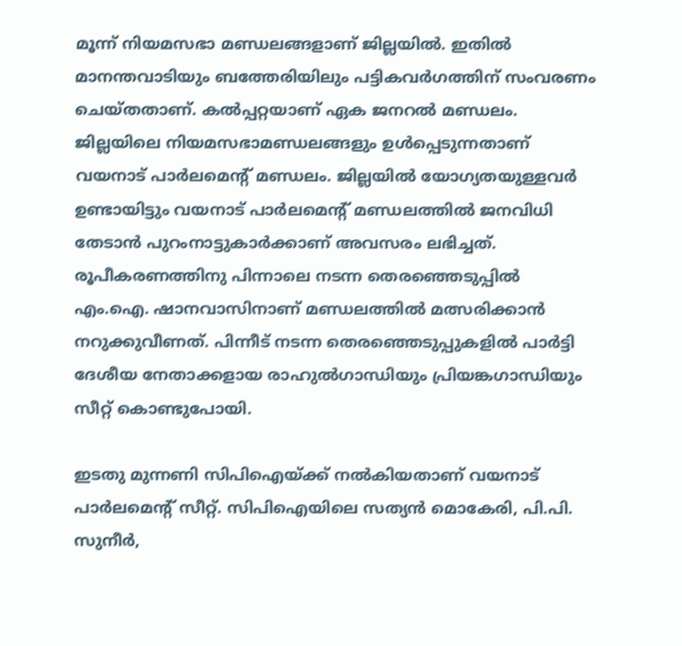മൂന്ന് നിയമസഭാ മണ്ഡലങ്ങളാണ് ജില്ലയില്‍. ഇതില്‍ മാനന്തവാടിയും ബത്തേരിയിലും പട്ടികവര്‍ഗത്തിന് സംവരണം ചെയ്തതാണ്. കല്‍പ്പറ്റയാണ് ഏക ജനറല്‍ മണ്ഡലം. ജില്ലയിലെ നിയമസഭാമണ്ഡലങ്ങളും ഉള്‍പ്പെടുന്നതാണ് വയനാട് പാര്‍ലമെന്‍റ് മണ്ഡലം. ജില്ലയില്‍ യോഗ്യതയുള്ളവര്‍ ഉണ്ടായിട്ടും വയനാട് പാര്‍ലമെന്‍റ് മണ്ഡലത്തില്‍ ജനവിധി തേടാന്‍ പുറംനാട്ടുകാര്‍ക്കാണ് അവസരം ലഭിച്ചത്. രൂപീകരണത്തിനു പിന്നാലെ നടന്ന തെരഞ്ഞെടുപ്പില്‍ എം.ഐ. ഷാനവാസിനാണ് മണ്ഡലത്തില്‍ മത്സരിക്കാന്‍ നറുക്കുവീണത്. പിന്നീട് നടന്ന തെരഞ്ഞെടുപ്പുകളില്‍ പാര്‍ട്ടി ദേശീയ നേതാക്കളായ രാഹുല്‍ഗാന്ധിയും പ്രിയങ്കഗാന്ധിയും സീറ്റ് കൊണ്ടുപോയി.

ഇടതു മുന്നണി സിപിഐയ്ക്ക് നല്‍കിയതാണ് വയനാട് പാര്‍ലമെന്‍റ് സീറ്റ്. സിപിഐയിലെ സത്യന്‍ മൊകേരി, പി.പി. സുനീര്‍,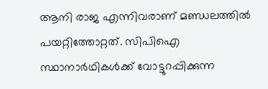ആനി രാജ എന്നിവരാണ് മണ്ഡലത്തില്‍ പയറ്റിത്തോറ്റത്. സിപിഐ സ്ഥാനാര്‍ഥികള്‍ക്ക് വോട്ടുറപ്പിക്കുന്ന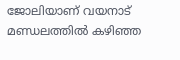ജോലിയാണ് വയനാട് മണ്ഡലത്തില്‍ കഴിഞ്ഞ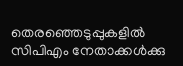തെരഞ്ഞെടുപ്പുകളില്‍ സിപിഎം നേതാക്കള്‍ക്കു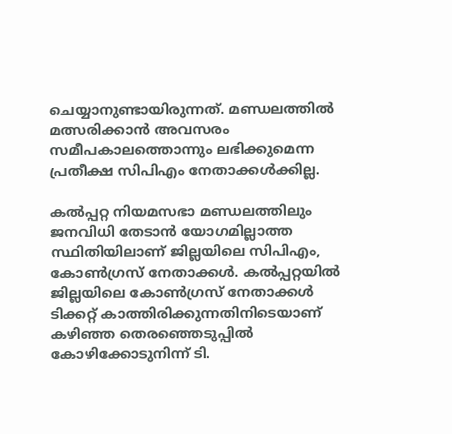ചെയ്യാനുണ്ടായിരുന്നത്. മണ്ഡലത്തില്‍ മത്സരിക്കാന്‍ അവസരം സമീപകാലത്തൊന്നും ലഭിക്കുമെന്ന പ്രതീക്ഷ സിപിഎം നേതാക്കള്‍ക്കില്ല.

കല്‍പ്പറ്റ നിയമസഭാ മണ്ഡലത്തിലും ജനവിധി തേടാന്‍ യോഗമില്ലാത്ത സ്ഥിതിയിലാണ് ജില്ലയിലെ സിപിഎം, കോണ്‍ഗ്രസ് നേതാക്കള്‍. കല്‍പ്പറ്റയില്‍ ജില്ലയിലെ കോണ്‍ഗ്രസ് നേതാക്കള്‍ ടിക്കറ്റ് കാത്തിരിക്കുന്നതിനിടെയാണ് കഴിഞ്ഞ തെരഞ്ഞെടുപ്പില്‍ കോഴിക്കോടുനിന്ന് ടി.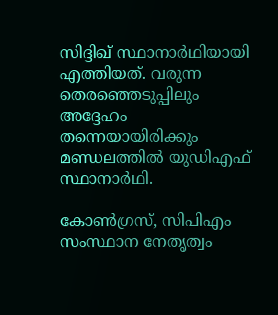സിദ്ദിഖ് സ്ഥാനാര്‍ഥിയായി എത്തിയത്. വരുന്ന തെരഞ്ഞെടുപ്പിലും അദ്ദേഹം തന്നെയായിരിക്കും മണ്ഡലത്തില്‍ യുഡിഎഫ് സ്ഥാനാര്‍ഥി.

കോണ്‍ഗ്രസ്, സിപിഎം സംസ്ഥാന നേതൃത്വം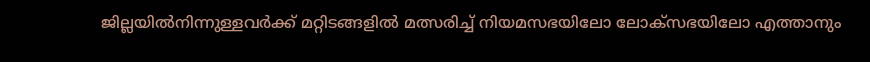ജില്ലയില്‍നിന്നുള്ളവര്‍ക്ക് മറ്റിടങ്ങളില്‍ മത്സരിച്ച് നിയമസഭയിലോ ലോക്‌സഭയിലോ എത്താനും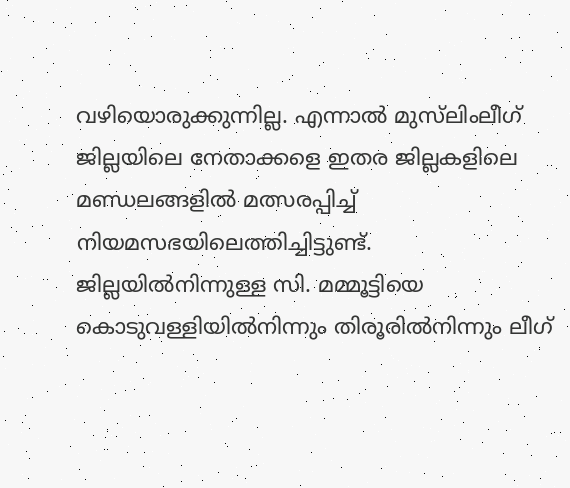വഴിയൊരുക്കുന്നില്ല. എന്നാല്‍ മുസ്‌ലിംലീഗ് ജില്ലയിലെ നേതാക്കളെ ഇതര ജില്ലകളിലെ മണ്ഡലങ്ങളില്‍ മത്സരപ്പിച്ച് നിയമസഭയിലെത്തിച്ചിട്ടുണ്ട്. ജില്ലയില്‍നിന്നുള്ള സി. മമ്മൂട്ടിയെ കൊടുവള്ളിയില്‍നിന്നും തിരൂരില്‍നിന്നും ലീഗ്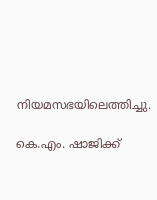നിയമസഭയിലെത്തിച്ചു.

കെ.എം. ഷാജിക്ക്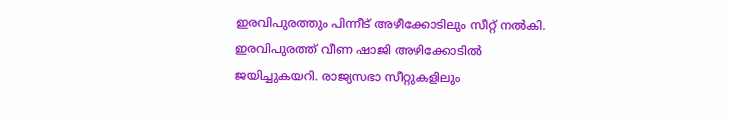ഇരവിപുരത്തും പിന്നീട് അഴീക്കോടിലും സീറ്റ് നല്‍കി. ഇരവിപുരത്ത് വീണ ഷാജി അഴിക്കോടില്‍ ജയിച്ചുകയറി. രാജ്യസഭാ സീറ്റുകളിലും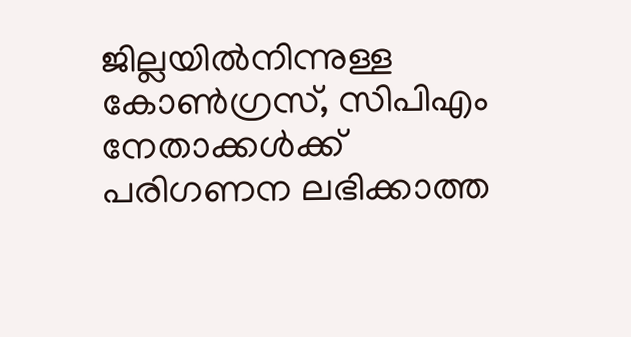ജില്ലയില്‍നിന്നുള്ള കോണ്‍ഗ്രസ്, സിപിഎം നേതാക്കള്‍ക്ക് പരിഗണന ലഭിക്കാത്ത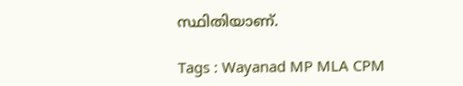സ്ഥിതിയാണ്.

Tags : Wayanad MP MLA CPM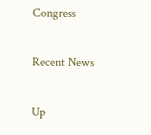Congress

Recent News

Up